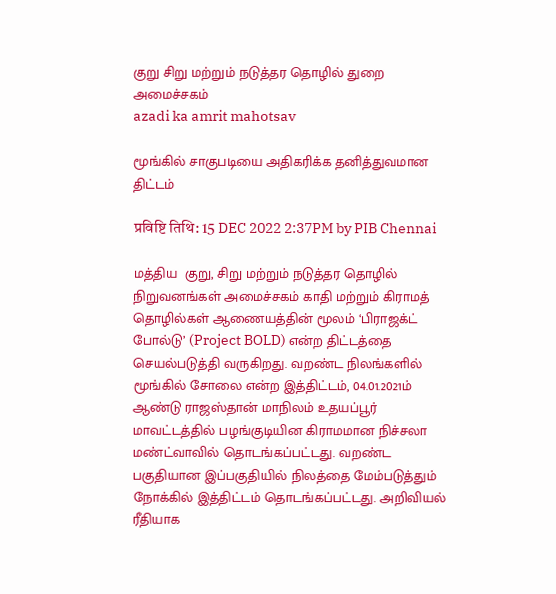குறு சிறு மற்றும் நடுத்தர தொழில் துறை அமைச்சகம்
azadi ka amrit mahotsav

மூங்கில் சாகுபடியை அதிகரிக்க தனித்துவமான திட்டம்

प्रविष्टि तिथि: 15 DEC 2022 2:37PM by PIB Chennai

மத்திய  குறு, சிறு மற்றும் நடுத்தர தொழில் நிறுவனங்கள் அமைச்சகம் காதி மற்றும் கிராமத் தொழில்கள் ஆணையத்தின் மூலம் ‘பிராஜக்ட் போல்டு’ (Project BOLD) என்ற திட்டத்தை செயல்படுத்தி வருகிறது. வறண்ட நிலங்களில் மூங்கில் சோலை என்ற இத்திட்டம், 04.01.2021ம் ஆண்டு ராஜஸ்தான் மாநிலம் உதயப்பூர் மாவட்டத்தில் பழங்குடியின கிராமமான நிச்சலா மண்ட்வாவில் தொடங்கப்பட்டது. வறண்ட பகுதியான இப்பகுதியில் நிலத்தை மேம்படுத்தும் நோக்கில் இத்திட்டம் தொடங்கப்பட்டது. அறிவியல் ரீதியாக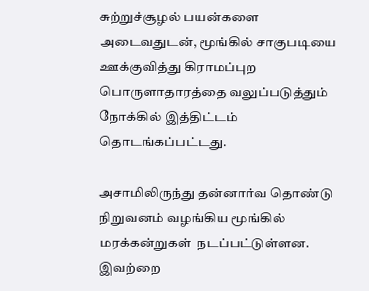சுற்றுச்சூழல் பயன்களை அடைவதுடன், மூங்கில் சாகுபடியை ஊக்குவித்து கிராமப்புற பொருளாதாரத்தை வலுப்படுத்தும் நோக்கில் இத்திட்டம் தொடங்கப்பட்டது.

அசாமிலிருந்து தன்னார்வ தொண்டு நிறுவனம் வழங்கிய மூங்கில் மரக்கன்றுகள்  நடப்பட்டுள்ளன. இவற்றை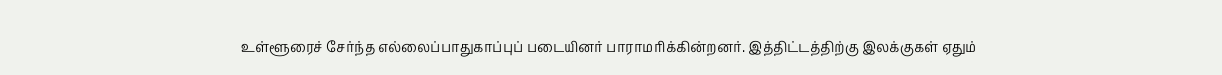உள்ளூரைச் சேர்ந்த எல்லைப்பாதுகாப்புப் படையினர் பாராமரிக்கின்றனர். இத்திட்டத்திற்கு இலக்குகள் ஏதும்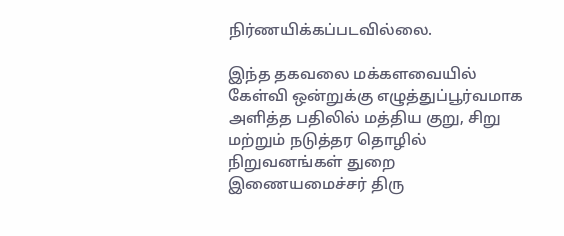நிர்ணயிக்கப்படவில்லை.

இந்த தகவலை மக்களவையில் கேள்வி ஒன்றுக்கு எழுத்துப்பூர்வமாக அளித்த பதிலில் மத்திய குறு, சிறு மற்றும் நடுத்தர தொழில் நிறுவனங்கள் துறை இணையமைச்சர் திரு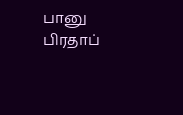பானு பிரதாப்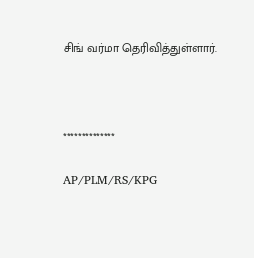சிங் வர்மா தெரிவித்துள்ளார்.



**************

AP/PLM/RS/KPG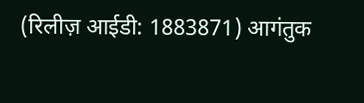(रिलीज़ आईडी: 1883871) आगंतुक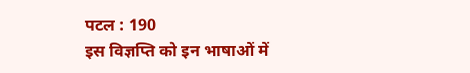पटल : 190
इस विज्ञप्ति को इन भाषाओं में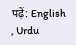पढ़ें: English , Urdu